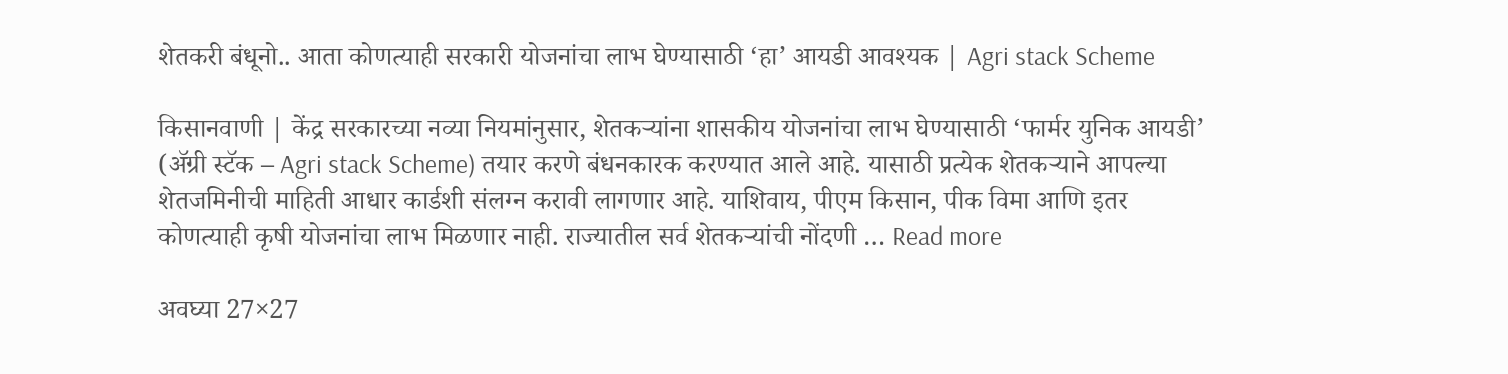शेतकरी बंधूनो.. आता कोणत्याही सरकारी योजनांचा लाभ घेण्यासाठी ‘हा’ आयडी आवश्यक | Agri stack Scheme

किसानवाणी | केंद्र सरकारच्या नव्या नियमांनुसार, शेतकऱ्यांना शासकीय योजनांचा लाभ घेण्यासाठी ‘फार्मर युनिक आयडी’ (ॲग्री स्टॅक – Agri stack Scheme) तयार करणे बंधनकारक करण्यात आले आहे. यासाठी प्रत्येक शेतकऱ्याने आपल्या शेतजमिनीची माहिती आधार कार्डशी संलग्न करावी लागणार आहे. याशिवाय, पीएम किसान, पीक विमा आणि इतर कोणत्याही कृषी योजनांचा लाभ मिळणार नाही. राज्यातील सर्व शेतकऱ्यांची नोंदणी … Read more

अवघ्या 27×27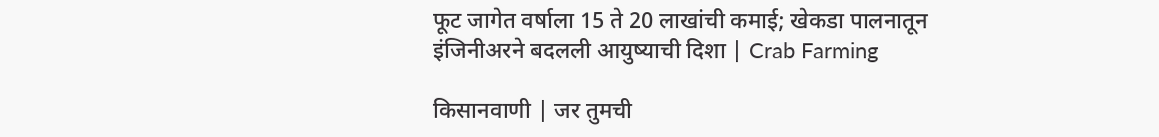फूट जागेत वर्षाला 15 ते 20 लाखांची कमाई; खेकडा पालनातून इंजिनीअरने बदलली आयुष्याची दिशा | Crab Farming

किसानवाणी | जर तुमची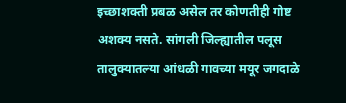इच्छाशक्ती प्रबळ असेल तर कोणतीही गोष्ट अशक्य नसते. सांगली जिल्ह्यातील पलूस तालुक्यातल्या आंधळी गावच्या मयूर जगदाळे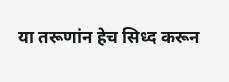या तरूणांन हेच सिध्द करून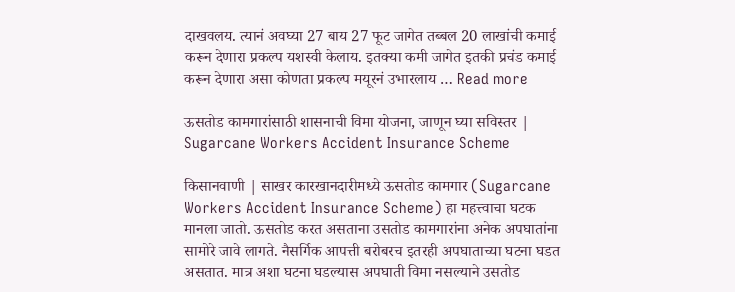दाखवलय. त्यानं अवघ्या 27 बाय 27 फूट जागेत तब्बल 20 लाखांची कमाई करून देणारा प्रकल्प यशस्वी केलाय. इतक्या कमी जागेत इतकी प्रचंड कमाई करून देणारा असा कोणता प्रकल्प मयूरनं उभारलाय … Read more

ऊसतोड कामगारांसाठी शासनाची विमा योजना, जाणून घ्या सविस्तर | Sugarcane Workers Accident Insurance Scheme

किसानवाणी | साखर कारखानदारीमध्ये ऊसतोड कामगार (Sugarcane Workers Accident Insurance Scheme) हा महत्त्वाचा घटक मानला जातो. ऊसतोड करत असताना उसतोड कामगारांना अनेक अपघातांना सामोरे जावे लागते. नैसर्गिक आपत्ती बरोबरच इतरही अपघाताच्या घटना घडत असतात. मात्र अशा घटना घडल्यास अपघाती विमा नसल्याने उसतोड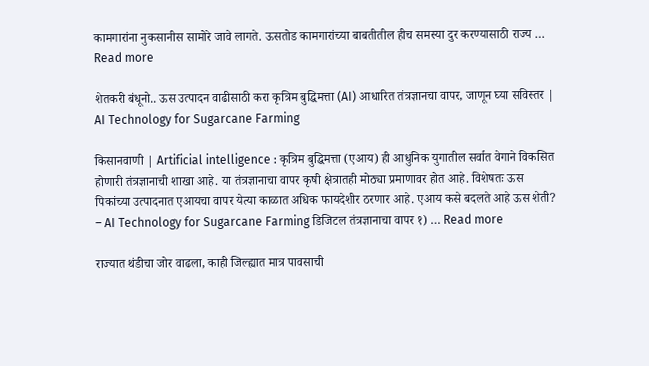कामगारांना नुकसानीस सामोरे जावे लागते. ऊसतोड कामगारांच्या बाबतीतील हीच समस्या दुर करण्यासाठी राज्य … Read more

शेतकरी बंधूनो.. ऊस उत्पादन वाढीसाठी करा कृत्रिम बुद्धिमत्ता (AI) आधारित तंत्रज्ञानचा वापर, जाणून घ्या सविस्तर | AI Technology for Sugarcane Farming

किसानवाणी | Artificial intelligence : कृत्रिम बुद्धिमत्ता (एआय) ही आधुनिक युगातील सर्वात वेगाने विकसित होणारी तंत्रज्ञानाची शाखा आहे. या तंत्रज्ञानाचा वापर कृषी क्षेत्रातही मोठ्या प्रमाणावर होत आहे. विशेषतः ऊस पिकांच्या उत्पादनात एआयचा वापर येत्या काळात अधिक फायदेशीर ठरणार आहे. एआय कसे बदलते आहे ऊस शेती? – AI Technology for Sugarcane Farming डिजिटल तंत्रज्ञानाचा वापर १) … Read more

राज्यात थंडीचा जोर वाढला, काही जिल्ह्यात मात्र पावसाची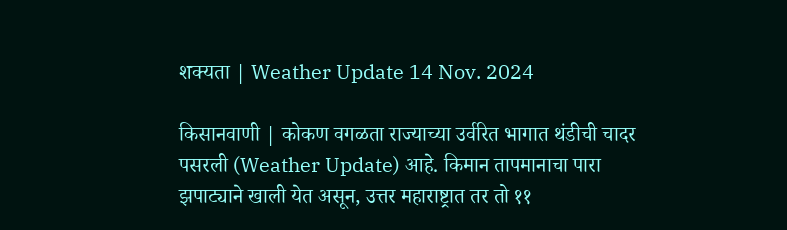शक्यता | Weather Update 14 Nov. 2024

किसानवाणी | कोकण वगळता राज्याच्या उर्वरित भागात थंडीची चादर पसरली (Weather Update) आहे. किमान तापमानाचा पारा झपाट्याने खाली येत असून, उत्तर महाराष्ट्रात तर तो ११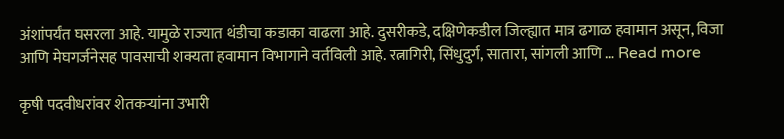अंशांपर्यंत घसरला आहे. यामुळे राज्यात थंडीचा कडाका वाढला आहे. दुसरीकडे, दक्षिणेकडील जिल्ह्यात मात्र ढगाळ हवामान असून, विजा आणि मेघगर्जनेसह पावसाची शक्यता हवामान विभागाने वर्तविली आहे. रत्नागिरी, सिंधुदुर्ग, सातारा, सांगली आणि … Read more

कृषी पदवीधरांवर शेतकऱ्यांना उभारी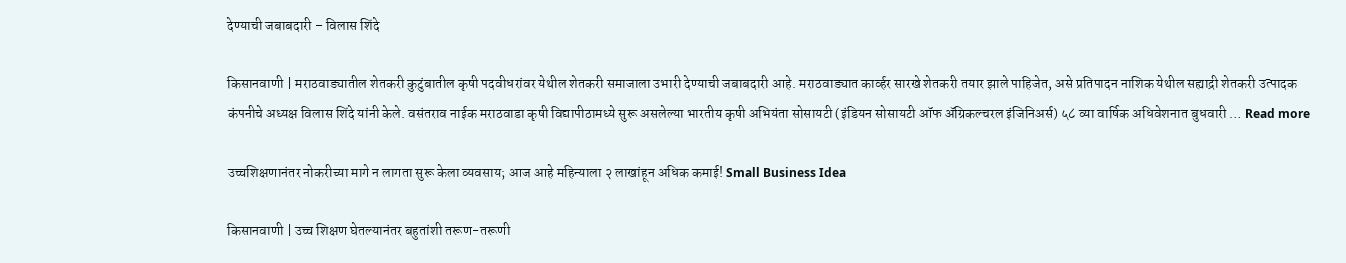देण्याची जबाबदारी – विलास शिंदे

किसानवाणी | मराठवाड्यातील शेतकरी कुटुंबातील कृषी पदवीधरांवर येथील शेतकरी समाजाला उभारी देण्याची जबाबदारी आहे. मराठवाड्यात कार्व्हर सारखे शेतकरी तयार झाले पाहिजेत, असे प्रतिपादन नाशिक येथील सह्याद्री शेतकरी उत्पादक कंपनीचे अध्यक्ष विलास शिंदे यांनी केले. वसंतराव नाईक मराठवाडा कृषी विद्यापीठामध्ये सुरू असलेल्या भारतीय कृषी अभियंता सोसायटी (इंडियन सोसायटी ऑफ ॲग्रिकल्चरल इंजिनिअर्स) ५८ व्या वार्षिक अधिवेशनात बुधवारी … Read more

उच्चशिक्षणानंतर नोकरीच्या मागे न लागता सुरू केला व्यवसाय; आज आहे महिन्याला २ लाखांहून अधिक कमाई! Small Business Idea

किसानवाणी | उच्च शिक्षण घेतल्यानंतर बहुतांशी तरूण-तरूणी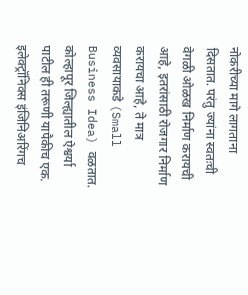नोकरीच्या मागे लागताना दिसतात. परंतु ज्यांना स्वतःची वेगळी ओळख निर्माण करायची आहे, इतरांसाठी रोजगार निर्माण करायचा आहे, ते मात्र व्यवसायाकडे (Small Business Idea) वळतात. कोल्हापूर जिल्ह्यातील ऐश्वर्या पाटील ही तरूणी यापैकीच एक. इलेक्ट्रॉनिक्स इंजिनिअरिंगच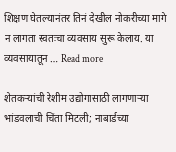शिक्षण घेतल्यानंतर तिनं देखील नोकरीच्या मागे न लागता स्वतःचा व्यवसाय सुरू केलाय. या व्यवसायातून … Read more

शेतकऱ्यांची रेशीम उद्योगासाठी लागणाऱ्या भांडवलाची चिंता मिटली; नाबार्डच्या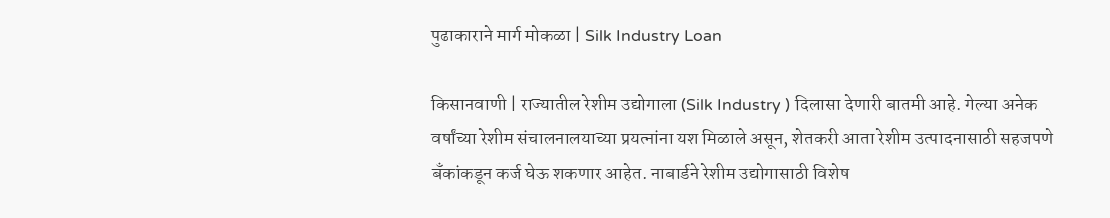पुढाकाराने मार्ग मोकळा | Silk Industry Loan

किसानवाणी | राज्यातील रेशीम उद्योगाला (Silk Industry ) दिलासा देणारी बातमी आहे. गेल्या अनेक वर्षांच्या रेशीम संचालनालयाच्या प्रयत्नांना यश मिळाले असून, शेतकरी आता रेशीम उत्पादनासाठी सहजपणे बँकांकडून कर्ज घेऊ शकणार आहेत. नाबार्डने रेशीम उद्योगासाठी विशेष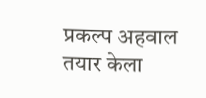प्रकल्प अहवाल तयार केला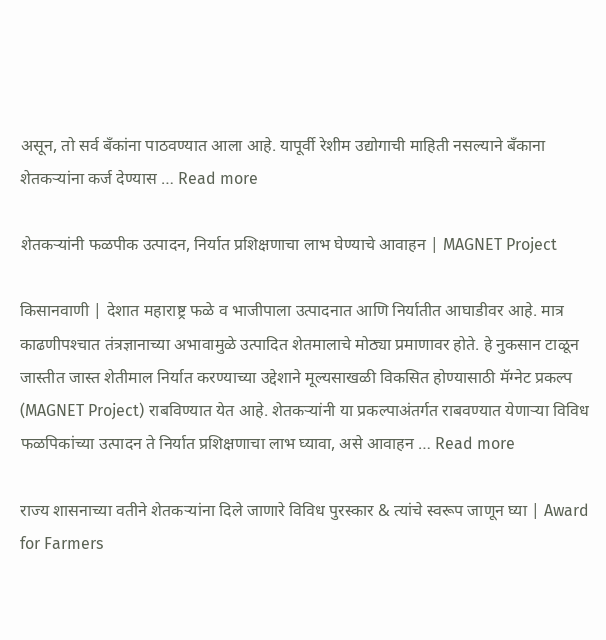असून, तो सर्व बँकांना पाठवण्यात आला आहे. यापूर्वी रेशीम उद्योगाची माहिती नसल्याने बँकाना शेतकऱ्यांना कर्ज देण्यास … Read more

शेतकऱ्यांनी फळपीक उत्पादन, निर्यात प्रशिक्षणाचा लाभ घेण्याचे आवाहन | MAGNET Project

किसानवाणी | देशात महाराष्ट्र फळे व भाजीपाला उत्पादनात आणि निर्यातीत आघाडीवर आहे. मात्र काढणीपश्‍चात तंत्रज्ञानाच्या अभावामुळे उत्पादित शेतमालाचे मोठ्या प्रमाणावर होते. हे नुकसान टाळून जास्तीत जास्त शेतीमाल निर्यात करण्याच्या उद्देशाने मूल्यसाखळी विकसित होण्यासाठी मॅग्नेट प्रकल्प (MAGNET Project) राबविण्यात येत आहे. शेतकऱ्यांनी या प्रकल्पाअंतर्गत राबवण्यात येणाऱ्या विविध फळपिकांच्या उत्पादन ते निर्यात प्रशिक्षणाचा लाभ घ्यावा, असे आवाहन … Read more

राज्य शासनाच्या वतीने शेतकऱ्यांना दिले जाणारे विविध पुरस्कार & त्यांचे स्वरूप जाणून घ्या | Award for Farmers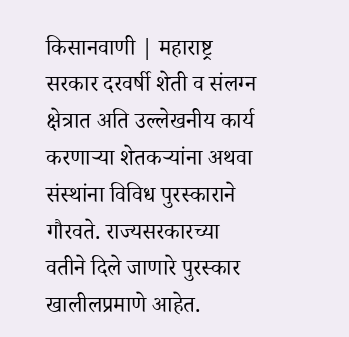किसानवाणी | महाराष्ट्र सरकार दरवर्षी शेती व संलग्न क्षेत्रात अति उल्लेखनीय कार्य करणाऱ्या शेतकऱ्यांना अथवा संस्थांना विविध पुरस्काराने गौरवते. राज्यसरकारच्या वतीने दिले जाणारे पुरस्कार खालीलप्रमाणे आहेत.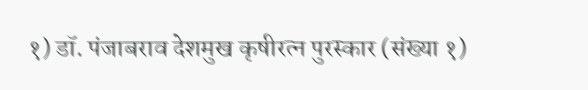१) डॉ. पंजाबराव देशमुख कृषीरत्न पुरस्कार (संख्या १)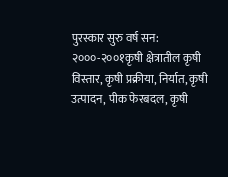पुरस्कार सुरु वर्ष सन: २०००-२००१कृषी क्षेत्रातील कृषी विस्तार, कृषी प्रक्रीया, निर्यात, कृषी उत्पादन, पीक फेरबदल, कृषी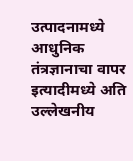उत्पादनामध्ये आधुनिक तंत्रज्ञानाचा वापर इत्यादीमध्ये अति उल्लेखनीय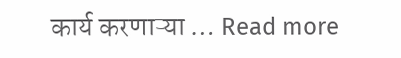कार्य करणाऱ्या … Read more